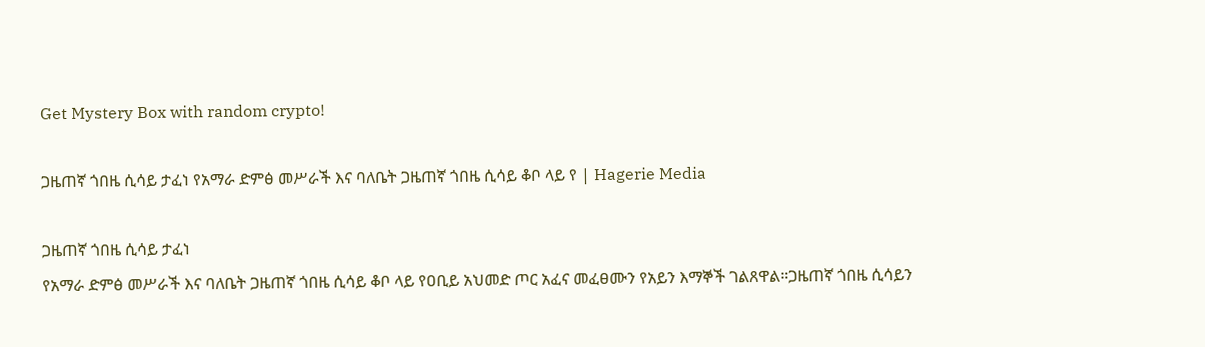Get Mystery Box with random crypto!

ጋዜጠኛ ጎበዜ ሲሳይ ታፈነ የአማራ ድምፅ መሥራች እና ባለቤት ጋዜጠኛ ጎበዜ ሲሳይ ቆቦ ላይ የ | Hagerie Media

ጋዜጠኛ ጎበዜ ሲሳይ ታፈነ
የአማራ ድምፅ መሥራች እና ባለቤት ጋዜጠኛ ጎበዜ ሲሳይ ቆቦ ላይ የዐቢይ አህመድ ጦር አፈና መፈፀሙን የአይን እማኞች ገልጸዋል።ጋዜጠኛ ጎበዜ ሲሳይን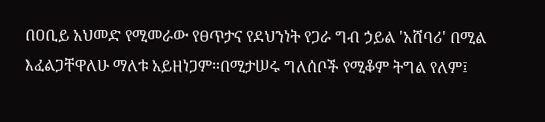በዐቢይ አህመድ የሚመራው የፀጥታና የደህንነት የጋራ ግብ ኃይል 'አሸባሪ' በሚል እፈልጋቸዋለሁ ማለቱ አይዘነጋም።በሚታሠሩ ግለሰቦች የሚቆም ትግል የለም፤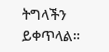ትግላችን ይቀጥላል።